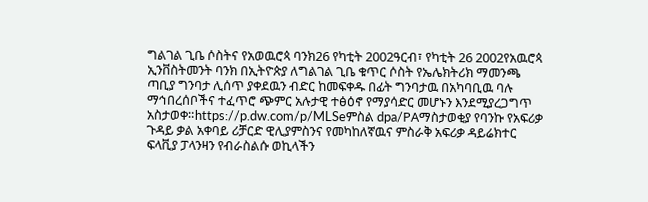ግልገል ጊቤ ሶስትና የአወዉሮጳ ባንክ26 የካቲት 2002ዓርብ፣ የካቲት 26 2002የአዉሮጳ ኢንቨስትመንት ባንክ በኢትዮጵያ ለግልገል ጊቤ ቁጥር ሶስት የኤሌክትሪክ ማመንጫ ጣቢያ ግንባታ ሊሰጥ ያቀደዉን ብድር ከመፍቀዱ በፊት ግንባታዉ በአካባቢዉ ባሉ ማኅበረሰቦችና ተፈጥሮ ጭምር አሉታዊ ተፅዕኖ የማያሳድር መሆኑን እንደሚያረጋግጥ አስታወቀ።https://p.dw.com/p/MLSeምስል dpa/PAማስታወቂያ የባንኩ የአፍሪቃ ጉዳይ ቃል አቀባይ ሪቻርድ ዊሊያምስንና የመካከለኛዉና ምስራቅ አፍሪቃ ዳይሬክተር ፍላቪያ ፓላንዛን የብራስልሱ ወኪላችን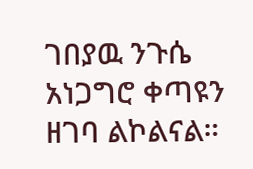ገበያዉ ንጉሴ አነጋግሮ ቀጣዩን ዘገባ ልኮልናል።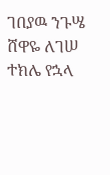ገበያዉ ንጉሤ ሸዋዬ ለገሠ ተክሌ የኋላ